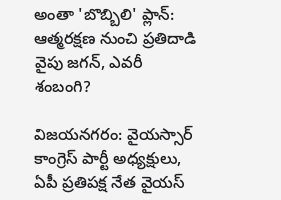అంతా 'బొబ్బిలి' ప్లాన్: ఆత్మరక్షణ నుంచి ప్రతిదాడి వైపు జగన్, ఎవరీ శంబంగి?

విజయనగరం: వైయస్సార్ కాంగ్రెస్ పార్టీ అధ్యక్షులు, ఏపీ ప్రతిపక్ష నేత వైయస్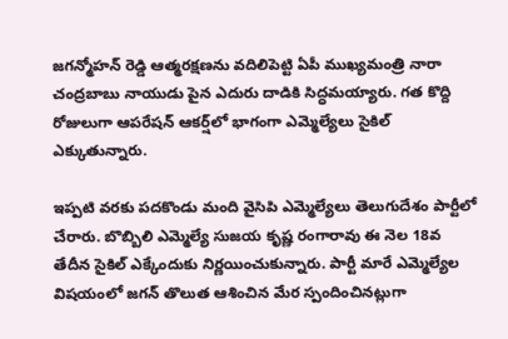జగన్మోహన్ రెడ్డి ఆత్మరక్షణను వదిలిపెట్టి ఏపీ ముఖ్యమంత్రి నారా చంద్రబాబు నాయుడు పైన ఎదురు దాడికి సిద్ధమయ్యారు. గత కొద్ది రోజులుగా ఆపరేషన్ ఆకర్ష్‌లో భాగంగా ఎమ్మెల్యేలు సైకిల్ ఎక్కుతున్నారు.

ఇప్పటి వరకు పదకొండు మంది వైసిపి ఎమ్మెల్యేలు తెలుగుదేశం పార్టీలో చేరారు. బొబ్బిలి ఎమ్మెల్యే సుజయ కృష్ణ రంగారావు ఈ నెల 18వ తేదీన సైకిల్ ఎక్కేందుకు నిర్ణయించుకున్నారు. పార్టీ మారే ఎమ్మెల్యేల విషయంలో జగన్ తొలుత ఆశించిన మేర స్పందించినట్లుగా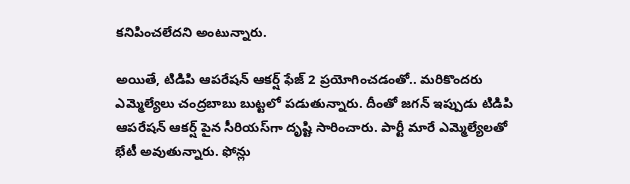కనిపించలేదని అంటున్నారు.

అయితే, టిడిపి ఆపరేషన్ ఆకర్ష్ ఫేజ్ 2 ప్రయోగించడంతో.. మరికొందరు ఎమ్మెల్యేలు చంద్రబాబు బుట్టలో పడుతున్నారు. దీంతో జగన్ ఇప్పుడు టిడిపి ఆపరేషన్ ఆకర్ష్ పైన సీరియస్‌గా దృష్టి సారించారు. పార్టీ మారే ఎమ్మెల్యేలతో భేటీ అవుతున్నారు. ఫోన్లు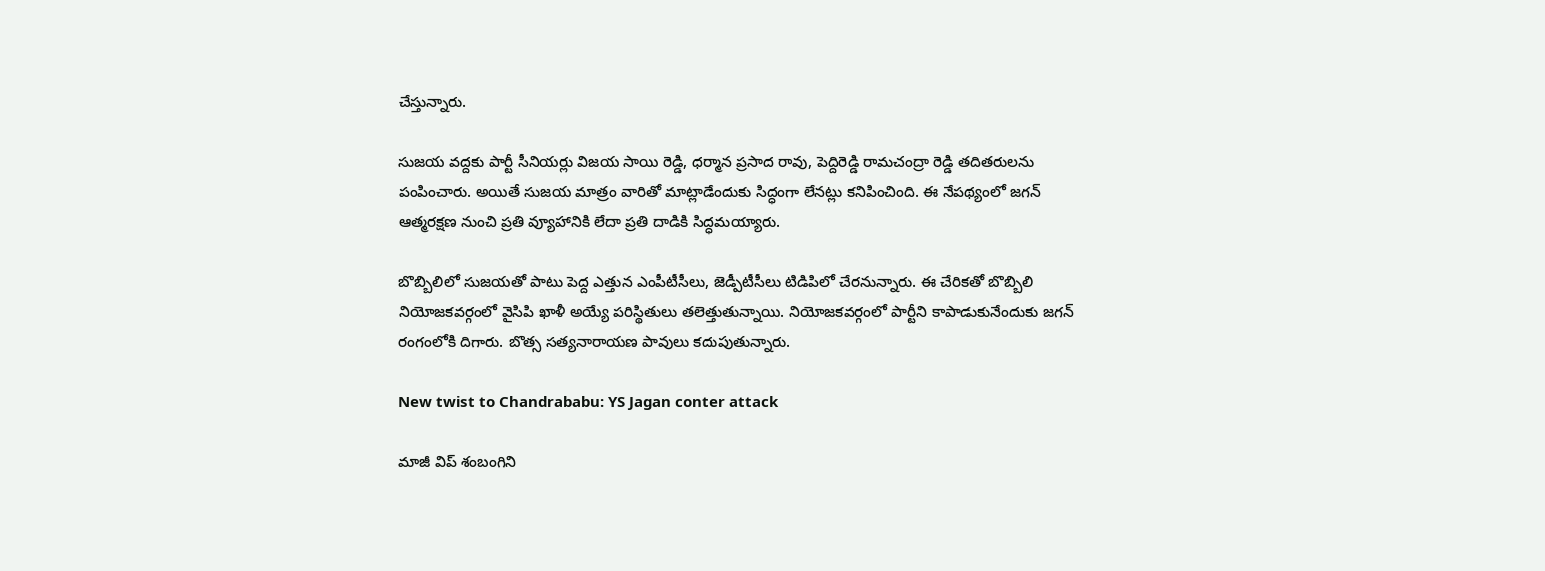చేస్తున్నారు.

సుజయ వద్దకు పార్టీ సీనియర్లు విజయ సాయి రెడ్డి, ధర్మాన ప్రసాద రావు, పెద్దిరెడ్డి రామచంద్రా రెడ్డి తదితరులను పంపించారు. అయితే సుజయ మాత్రం వారితో మాట్లాడేందుకు సిద్ధంగా లేనట్లు కనిపించింది. ఈ నేపథ్యంలో జగన్ ఆత్మరక్షణ నుంచి ప్రతి వ్యూహానికి లేదా ప్రతి దాడికి సిద్ధమయ్యారు.

బొబ్బిలిలో సుజయతో పాటు పెద్ద ఎత్తున ఎంపీటీసీలు, జెడ్పీటీసీలు టిడిపిలో చేరనున్నారు. ఈ చేరికతో బొబ్బిలి నియోజకవర్గంలో వైసిపి ఖాళీ అయ్యే పరిస్థితులు తలెత్తుతున్నాయి. నియోజకవర్గంలో పార్టీని కాపాడుకునేందుకు జగన్ రంగంలోకి దిగారు. బొత్స సత్యనారాయణ పావులు కదుపుతున్నారు.

New twist to Chandrababu: YS Jagan conter attack

మాజీ విప్ శంబంగిని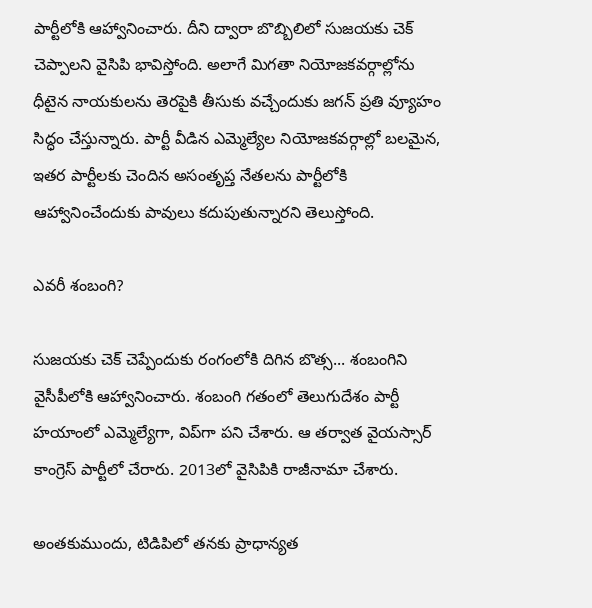పార్టీలోకి ఆహ్వానించారు. దీని ద్వారా బొబ్బిలిలో సుజయకు చెక్ చెప్పాలని వైసిపి భావిస్తోంది. అలాగే మిగతా నియోజకవర్గాల్లోను ధీటైన నాయకులను తెరపైకి తీసుకు వచ్చేందుకు జగన్ ప్రతి వ్యూహం సిద్ధం చేస్తున్నారు. పార్టీ వీడిన ఎమ్మెల్యేల నియోజకవర్గాల్లో బలమైన, ఇతర పార్టీలకు చెందిన అసంతృప్త నేతలను పార్టీలోకి ఆహ్వానించేందుకు పావులు కదుపుతున్నారని తెలుస్తోంది.

ఎవరీ శంబంగి?

సుజయకు చెక్ చెప్పేందుకు రంగంలోకి దిగిన బొత్స... శంబంగిని వైసీపీలోకి ఆహ్వానించారు. శంబంగి గతంలో తెలుగుదేశం పార్టీ హయాంలో ఎమ్మెల్యేగా, విప్‌గా పని చేశారు. ఆ తర్వాత వైయస్సార్ కాంగ్రెస్ పార్టీలో చేరారు. 2013లో వైసిపికి రాజీనామా చేశారు.

అంతకుముందు, టిడిపిలో తనకు ప్రాధాన్యత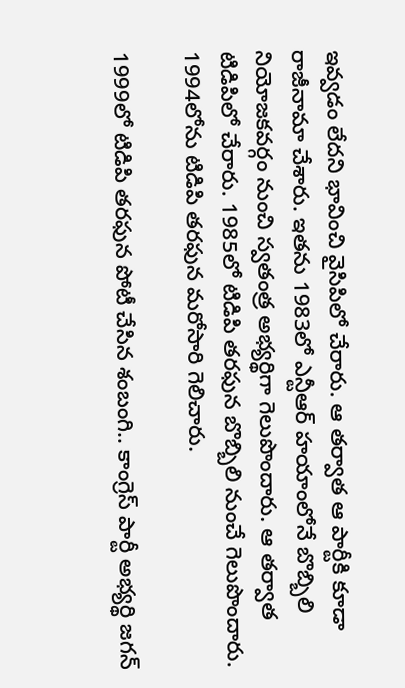ఇవ్వడం లేదని భావించి వైసిపిలో చేరారు. ఆ తర్వాత ఆ పార్టీకి కూడా రాజీనామా చేశారు. ఇతను 1983లో ఎన్టీఆర్ హయాంలోనే బొబ్బిలి నియోజకవర్గం నుంచి స్వతంత్ర అభ్యర్థిగా గెలుపొందారు. ఆ తర్వాత టిడిపిలో చేరారు. 1985లో టిడిపి తరఫున బొబ్బిలి నుంచే గెలుపొందారు. 1994లోను టిడిపి తరఫున మరోసారి గెలిచారు.

1999లో టిడిపి తరఫున పోటీ చేసిన శంబంగి.. కాంగ్రెస్ పార్టీ అభ్యర్థి జగన్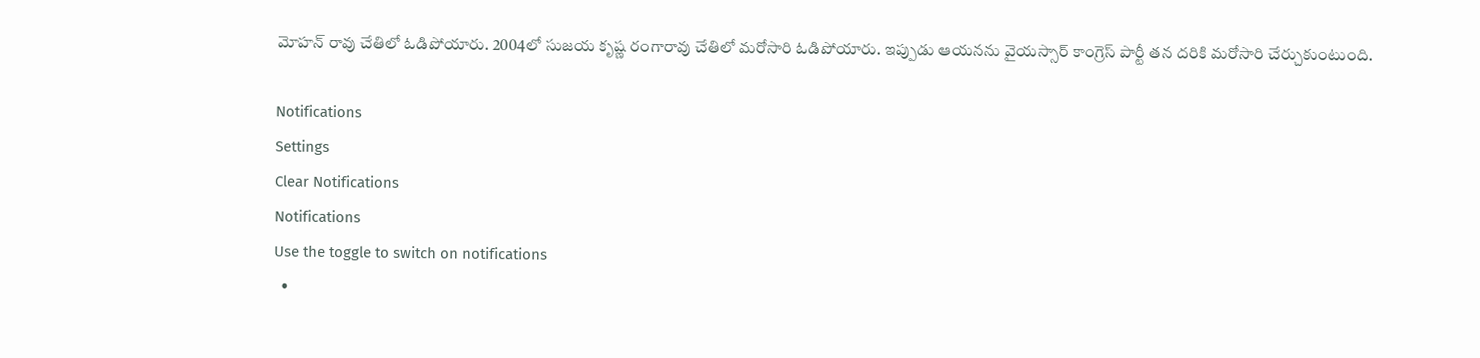మోహన్ రావు చేతిలో ఓడిపోయారు. 2004లో సుజయ కృష్ణ రంగారావు చేతిలో మరోసారి ఓడిపోయారు. ఇప్పుడు ఆయనను వైయస్సార్ కాంగ్రెస్ పార్టీ తన దరికి మరోసారి చేర్చుకుంటుంది.

Notifications
Settings
Clear Notifications
Notifications
Use the toggle to switch on notifications
  •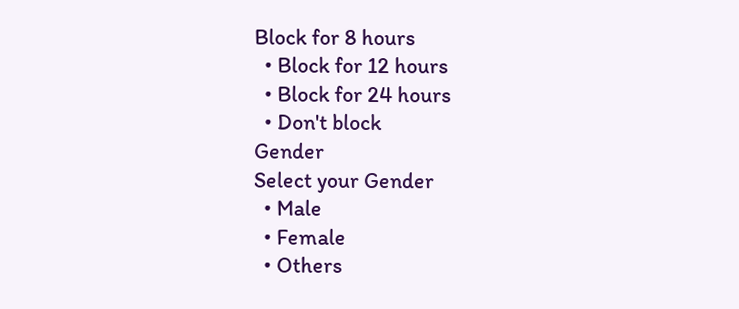Block for 8 hours
  • Block for 12 hours
  • Block for 24 hours
  • Don't block
Gender
Select your Gender
  • Male
  • Female
  • Others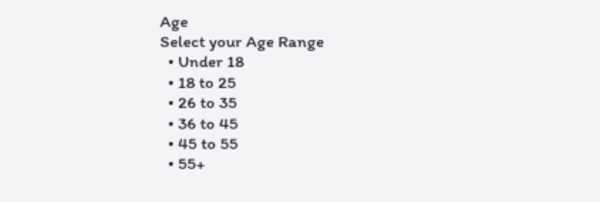Age
Select your Age Range
  • Under 18
  • 18 to 25
  • 26 to 35
  • 36 to 45
  • 45 to 55
  • 55+